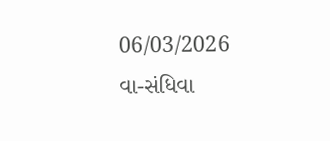06/03/2026
વા-સંધિવા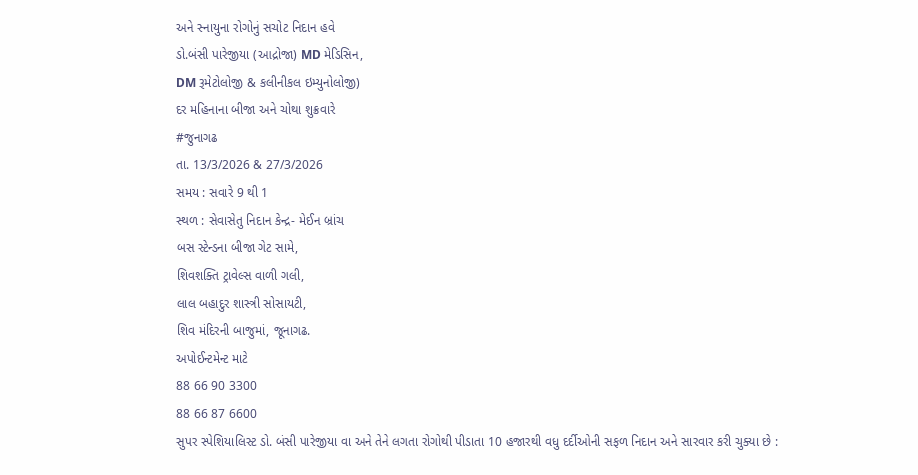અને સ્નાયુના રોગોનું સચોટ નિદાન હવે
ડો.બંસી પારેજીયા (આદ્રોજા) MD મેડિસિન,
DM રૂમેટોલોજી & કલીનીકલ ઇમ્યુનોલોજી)
દર મહિનાના બીજા અને ચોથા શુક્રવારે
#જુનાગઢ
તા. 13/3/2026 & 27/3/2026
સમય : સવારે 9 થી 1
સ્થળ : સેવાસેતુ નિદાન કેન્દ્ર- મેઈન બ્રાંચ
બસ સ્ટેન્ડના બીજા ગેટ સામે,
શિવશક્તિ ટ્રાવેલ્સ વાળી ગલી,
લાલ બહાદુર શાસ્ત્રી સોસાયટી,
શિવ મંદિરની બાજુમાં, જૂનાગઢ.
અપોઈન્ટમેન્ટ માટે
88 66 90 3300
88 66 87 6600
સુપર સ્પેશિયાલિસ્ટ ડો. બંસી પારેજીયા વા અને તેને લગતા રોગોથી પીડાતા 10 હજારથી વધુ દર્દીઓની સફળ નિદાન અને સારવાર કરી ચુક્યા છે :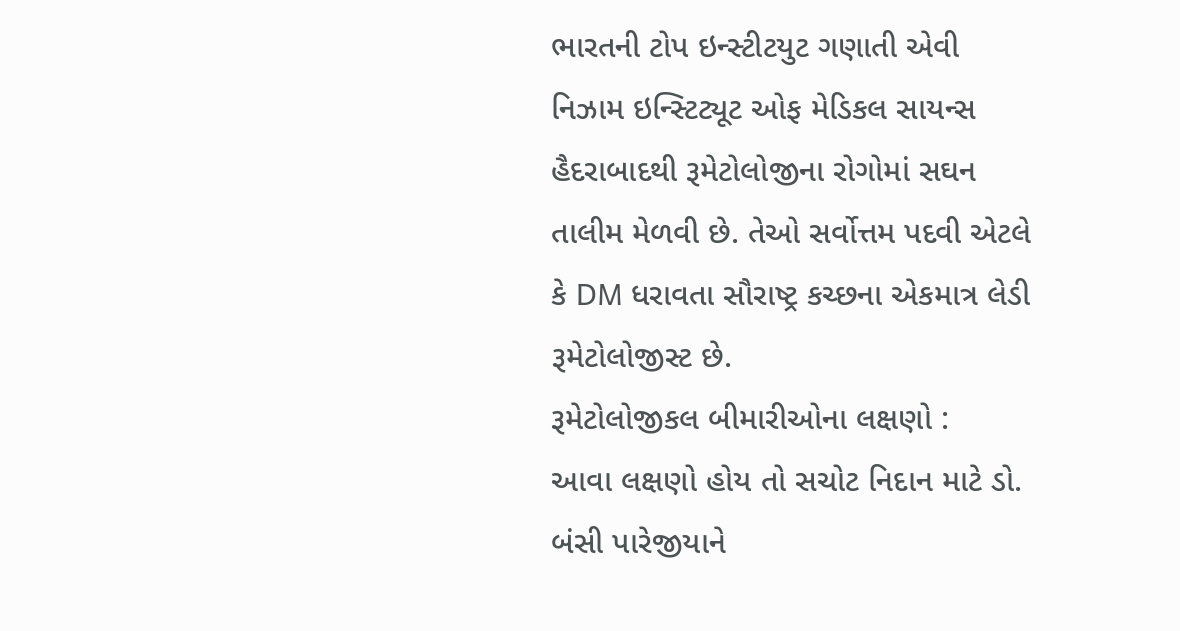ભારતની ટોપ ઇન્સ્ટીટયુટ ગણાતી એવી નિઝામ ઇન્સ્ટિટ્યૂટ ઓફ મેડિકલ સાયન્સ હૈદરાબાદથી રૂમેટોલોજીના રોગોમાં સઘન તાલીમ મેળવી છે. તેઓ સર્વોત્તમ પદવી એટલે કે DM ધરાવતા સૌરાષ્ટ્ર કચ્છના એકમાત્ર લેડી રૂમેટોલોજીસ્ટ છે.
રૂમેટોલોજીકલ બીમારીઓના લક્ષણો :
આવા લક્ષણો હોય તો સચોટ નિદાન માટે ડો. બંસી પારેજીયાને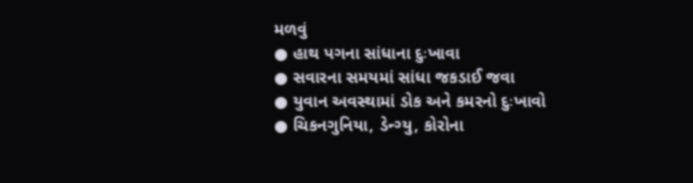મળવું
● હાથ પગના સાંધાના દુઃખાવા
● સવારના સમયમાં સાંધા જકડાઈ જવા
● યુવાન અવસ્થામાં ડોક અને કમરનો દુઃખાવો
● ચિકનગુનિયા, ડેન્ગ્યુ, કોરોના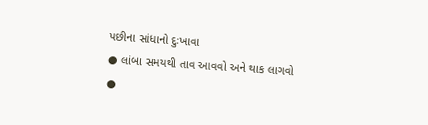પછીના સાંધાનો દુઃખાવા
● લાંબા સમયથી તાવ આવવો અને થાક લાગવો
●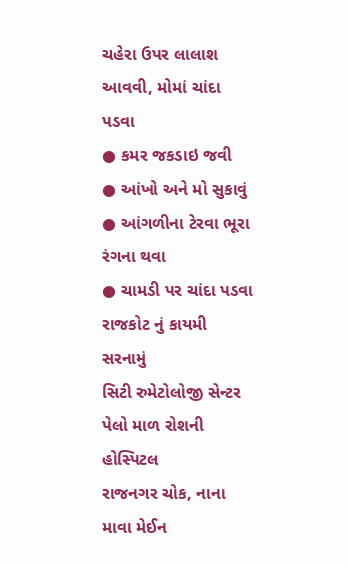ચહેરા ઉપર લાલાશ આવવી, મોમાં ચાંદા પડવા
● કમર જકડાઇ જવી
● આંખો અને મો સુકાવું
● આંગળીના ટેરવા ભૂરા રંગના થવા
● ચામડી પર ચાંદા પડવા
રાજકોટ નું કાયમી સરનામું
સિટી રુમેટોલોજી સેન્ટર
પેલો માળ રોશની હોસ્પિટલ
રાજનગર ચોક, નાના માવા મેઈન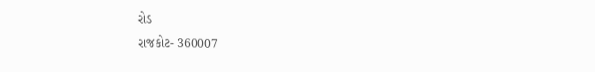રોડ
રાજકોટ- 360007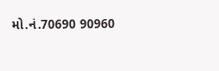મો.નં.70690 90960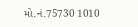મો.નં.75730 1010